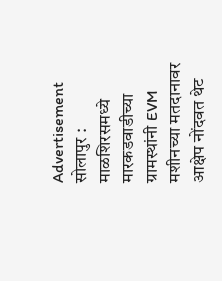Advertisement
सोलापुर : माळशिरसमध्ये मारकडवाडीच्या ग्रामस्थांनी EVM मशीनच्या मतदानावर आक्षेप नोंदवत थेट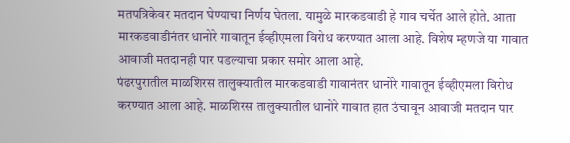मतपत्रिकेवर मतदान घेण्याचा निर्णय घेतला. यामुळे मारकडवाडी हे गाव चर्चेत आले होते. आता मारकडवाडीनंतर धानोरे गावातून ईव्हीएमला विरोध करण्यात आला आहे. विशेष म्हणजे या गावात आवाजी मतदानही पार पडल्याचा प्रकार समोर आला आहे.
पंढरपुरातील माळशिरस तालुक्यातील मारकडवाडी गावानंतर धानोरे गावातून ईव्हीएमला विरोध करण्यात आला आहे. माळशिरस तालुक्यातील धानोरे गावात हात उंचावून आवाजी मतदान पार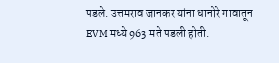पडले. उत्तमराव जानकर यांना धानोरे गावातून EVM मध्ये 963 मते पडली होती.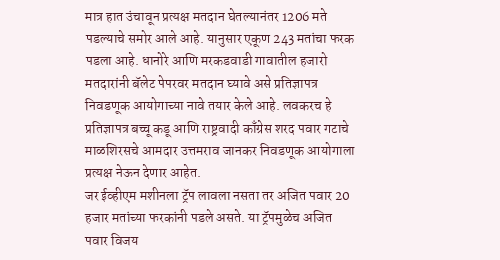मात्र हात उंचावून प्रत्यक्ष मतदान घेतल्यानंतर 1206 मते पडल्याचे समोर आले आहे. यानुसार एकूण 243 मतांचा फरक पडला आहे. धानोरे आणि मरकडवाडी गावातील हजारो मतदारांनी बॅलेट पेपरवर मतदान घ्यावे असे प्रतिज्ञापत्र निवडणूक आयोगाच्या नावे तयार केले आहे. लवकरच हे प्रतिज्ञापत्र बच्चू कडू आणि राष्ट्रवादी काँग्रेस शरद पवार गटाचे माळशिरसचे आमदार उत्तमराव जानकर निवडणूक आयोगाला प्रत्यक्ष नेऊन देणार आहेत.
जर ईव्हीएम मशीनला ट्रॅप लावला नसता तर अजित पवार 20 हजार मतांच्या फरकांनी पडले असते. या ट्रॅपमुळेच अजित पवार विजय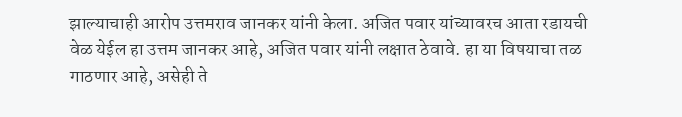झाल्याचाही आरोप उत्तमराव जानकर यांनी केला. अजित पवार यांच्यावरच आता रडायची वेळ येईल हा उत्तम जानकर आहे, अजित पवार यांनी लक्षात ठेवावे. हा या विषयाचा तळ गाठणार आहे, असेही ते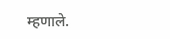म्हणाले.